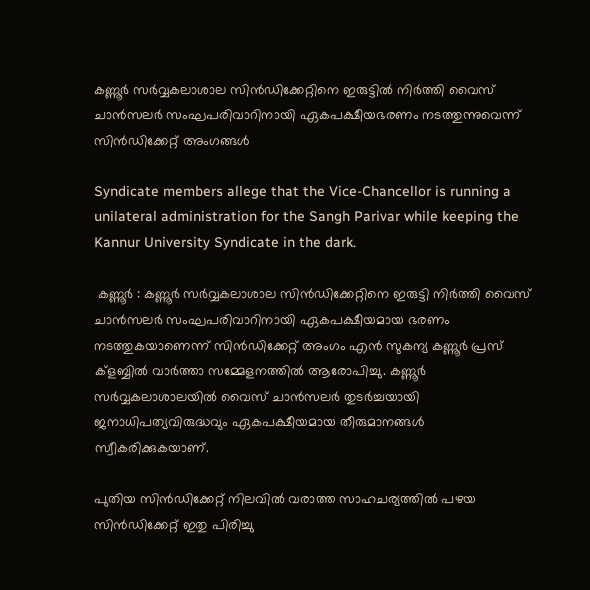കണ്ണൂർ സർവ്വകലാശാല സിൻഡിക്കേറ്റിനെ ഇരുട്ടിൽ നിർത്തി വൈസ് ചാൻസലർ സംഘപരിവാറിനായി ഏകപക്ഷീയഭരണം നടത്തുന്നുവെന്ന് സിൻഡിക്കേറ്റ് അംഗങ്ങൾ

Syndicate members allege that the Vice-Chancellor is running a unilateral administration for the Sangh Parivar while keeping the Kannur University Syndicate in the dark.

 കണ്ണൂർ : കണ്ണൂർ സർവ്വകലാശാല സിൻഡിക്കേറ്റിനെ ഇരുട്ടി നിർത്തി വൈസ് ചാൻസലർ സംഘപരിവാറിനായി ഏകപക്ഷീയമായ ഭരണം നടത്തുകയാണെന്ന് സിൻഡിക്കേറ്റ് അംഗം എൻ സുകന്യ കണ്ണൂർ പ്രസ് ക്ളബ്ബിൽ വാർത്താ സമ്മേളനത്തിൽ ആരോപിച്ചു. കണ്ണൂർ സർവ്വകലാശാലയിൽ വൈസ് ചാൻസലർ തുടർച്ചയായി ജനാധിപത്യവിരുദ്ധവും ഏകപക്ഷീയമായ തീരുമാനങ്ങൾ സ്വീകരിക്കുകയാണ്.

പുതിയ സിൻഡിക്കേറ്റ് നിലവിൽ വരാത്ത സാഹചര്യത്തിൽ പഴയ സിൻഡിക്കേറ്റ് ഇതു പിരിച്ചു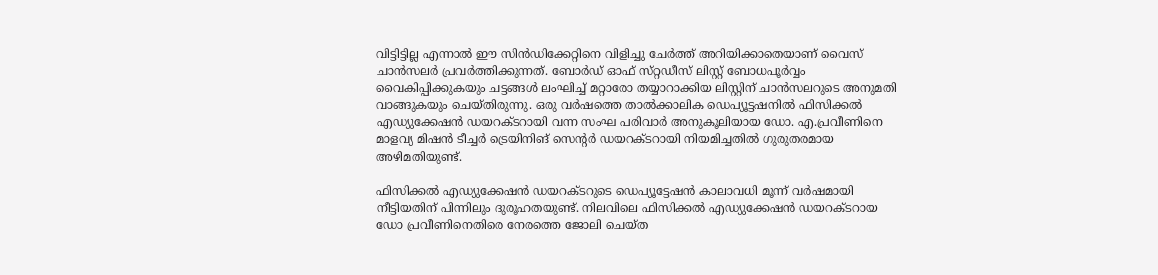വിട്ടിട്ടില്ല എന്നാൽ ഈ സിൻഡിക്കേറ്റിനെ വിളിച്ചു ചേർത്ത് അറിയിക്കാതെയാണ് വൈസ് ചാൻസലർ പ്രവർത്തിക്കുന്നത്. ബോർഡ് ഓഫ് സ്‌റ്റഡീസ് ലിസ്റ്റ് ബോധപൂർവ്വം വൈകിപ്പിക്കുകയും ചട്ടങ്ങൾ ലംഘിച്ച് മറ്റാരോ തയ്യാറാക്കിയ ലിസ്റ്റിന് ചാൻസലറുടെ അനുമതി വാങ്ങുകയും ചെയ്തിരുന്നു. ഒരു വർഷത്തെ താൽക്കാലിക ഡെപ്യൂട്ടഷനിൽ ഫിസിക്കൽ എഡ്യുക്കേഷൻ ഡയറക്ടറായി വന്ന സംഘ പരിവാർ അനുകൂലിയായ ഡോ. എ.പ്രവീണിനെ മാളവ്യ മിഷൻ ടീച്ചർ ട്രെയിനിങ് സെൻ്റർ ഡയറക്ടറായി നിയമിച്ചതിൽ ഗുരുതരമായ അഴിമതിയുണ്ട്.

ഫിസിക്കൽ എഡ്യുക്കേഷൻ ഡയറക്ടറുടെ ഡെപ്യൂട്ടേഷൻ കാലാവധി മൂന്ന് വർഷമായി നീട്ടിയതിന് പിന്നിലും ദുരൂഹതയുണ്ട്. നിലവിലെ ഫിസിക്കൽ എഡ്യുക്കേഷൻ ഡയറക്ടറായ ഡോ പ്രവീണിനെതിരെ നേരത്തെ ജോലി ചെയ്ത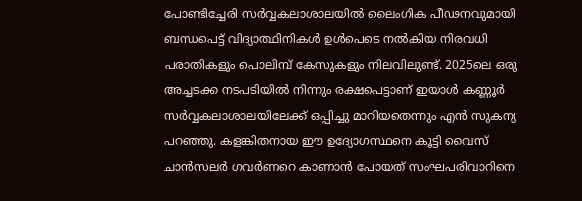പോണ്ടിച്ചേരി സർവ്വകലാശാലയിൽ ലൈംഗിക പീഢനവുമായി ബന്ധപെട്ട് വിദ്യാത്ഥിനികൾ ഉൾപെടെ നൽകിയ നിരവധി പരാതികളും പൊലിമ്പ് കേസുകളും നിലവിലുണ്ട്. 2025ലെ ഒരു അച്ചടക്ക നടപടിയിൽ നിന്നും രക്ഷപെട്ടാണ് ഇയാൾ കണ്ണൂർ സർവ്വകലാശാലയിലേക്ക് ഒപ്പിച്ചു മാറിയതെന്നും എൻ സുകന്യ പറഞ്ഞു. കളങ്കിതനായ ഈ ഉദ്യോഗസ്ഥനെ കൂട്ടി വൈസ് ചാൻസലർ ഗവർണറെ കാണാൻ പോയത് സംഘപരിവാറിനെ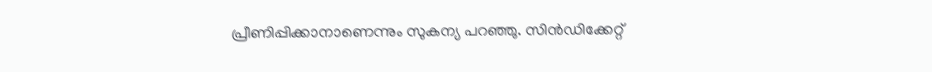പ്രീണിപ്പിക്കാനാണെന്നും സുകന്യ പറഞ്ഞു. സിൻഡിക്കേറ്റ്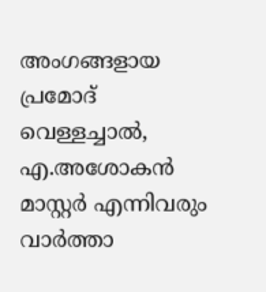അംഗങ്ങളായ പ്രമോദ് വെള്ളച്ചാൽ, എ.അശോകൻ മാസ്റ്റർ എന്നിവരും വാർത്താ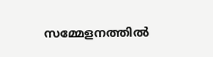സമ്മേളനത്തിൽ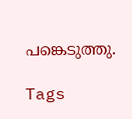പങ്കെടുത്തു.

Tags